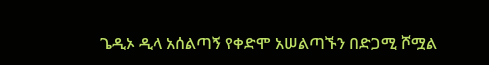ጌዲኦ ዲላ አሰልጣኝ የቀድሞ አሠልጣኙን በድጋሚ ሾሟል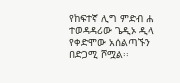የከፍተኛ ሊግ ምድብ ሐ ተወዳዳሪው ጌዲኦ ዲላ የቀድሞው አሰልጣኙን በድጋሚ ሾሟል፡፡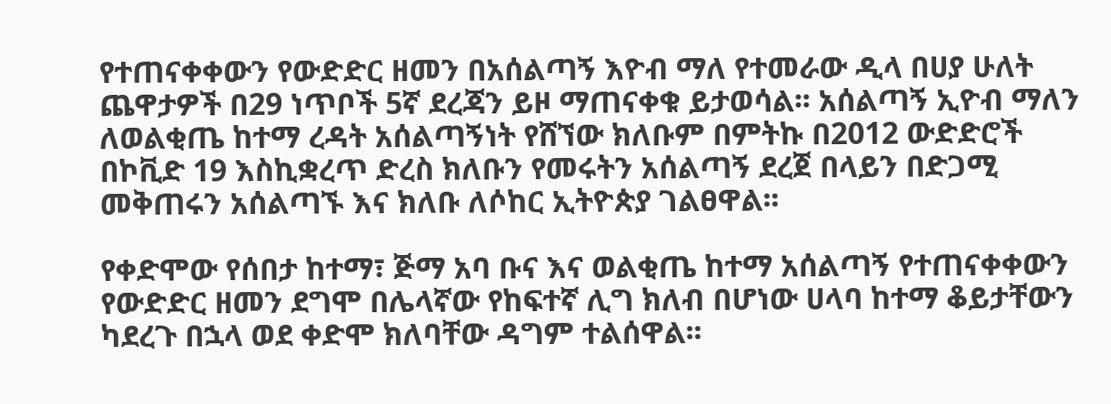የተጠናቀቀውን የውድድር ዘመን በአሰልጣኝ እዮብ ማለ የተመራው ዲላ በሀያ ሁለት ጨዋታዎች በ29 ነጥቦች 5ኛ ደረጃን ይዞ ማጠናቀቁ ይታወሳል፡፡ አሰልጣኝ ኢዮብ ማለን ለወልቂጤ ከተማ ረዳት አሰልጣኝነት የሸኘው ክለቡም በምትኩ በ2012 ውድድሮች በኮቪድ 19 እስኪቋረጥ ድረስ ክለቡን የመሩትን አሰልጣኝ ደረጀ በላይን በድጋሚ መቅጠሩን አሰልጣኙ እና ክለቡ ለሶከር ኢትዮጵያ ገልፀዋል፡፡

የቀድሞው የሰበታ ከተማ፣ ጅማ አባ ቡና እና ወልቂጤ ከተማ አሰልጣኝ የተጠናቀቀውን የውድድር ዘመን ደግሞ በሌላኛው የከፍተኛ ሊግ ክለብ በሆነው ሀላባ ከተማ ቆይታቸውን ካደረጉ በኋላ ወደ ቀድሞ ክለባቸው ዳግም ተልሰዋል፡፡